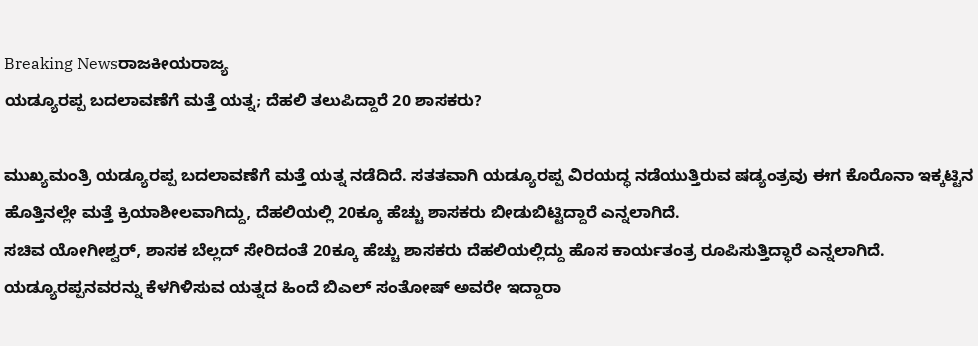Breaking Newsರಾಜಕೀಯರಾಜ್ಯ
ಯಡ್ಯೂರಪ್ಪ ಬದಲಾವಣೆಗೆ ಮತ್ತೆ ಯತ್ನ; ದೆಹಲಿ ತಲುಪಿದ್ದಾರೆ 20 ಶಾಸಕರು?

ಮುಖ್ಯಮಂತ್ರಿ ಯಡ್ಯೂರಪ್ಪ ಬದಲಾವಣೆಗೆ ಮತ್ತೆ ಯತ್ನ ನಡೆದಿದೆ. ಸತತವಾಗಿ ಯಡ್ಯೂರಪ್ಪ ವಿರಯದ್ಧ ನಡೆಯುತ್ತಿರುವ ಷಡ್ಯಂತ್ರವು ಈಗ ಕೊರೊನಾ ಇಕ್ಕಟ್ಟಿನ ಹೊತ್ತಿನಲ್ಲೇ ಮತ್ತೆ ಕ್ರಿಯಾಶೀಲವಾಗಿದ್ದು, ದೆಹಲಿಯಲ್ಲಿ 20ಕ್ಕೂ ಹೆಚ್ಚು ಶಾಸಕರು ಬೀಡುಬಿಟ್ಟಿದ್ದಾರೆ ಎನ್ನಲಾಗಿದೆ.
ಸಚಿವ ಯೋಗೀಶ್ವರ್, ಶಾಸಕ ಬೆಲ್ಲದ್ ಸೇರಿದಂತೆ 20ಕ್ಕೂ ಹೆಚ್ಚು ಶಾಸಕರು ದೆಹಲಿಯಲ್ಲಿದ್ದು ಹೊಸ ಕಾರ್ಯತಂತ್ರ ರೂಪಿಸುತ್ತಿದ್ಧಾರೆ ಎನ್ನಲಾಗಿದೆ.
ಯಡ್ಯೂರಪ್ಪನವರನ್ನು ಕೆಳಗಿಳಿಸುವ ಯತ್ನದ ಹಿಂದೆ ಬಿಎಲ್ ಸಂತೋಷ್ ಅವರೇ ಇದ್ದಾರಾ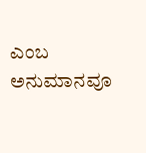ಎಂಬ ಅನುಮಾನವೂ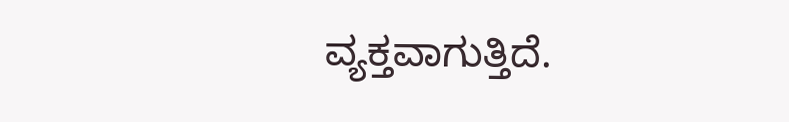ವ್ಯಕ್ತವಾಗುತ್ತಿದೆ.